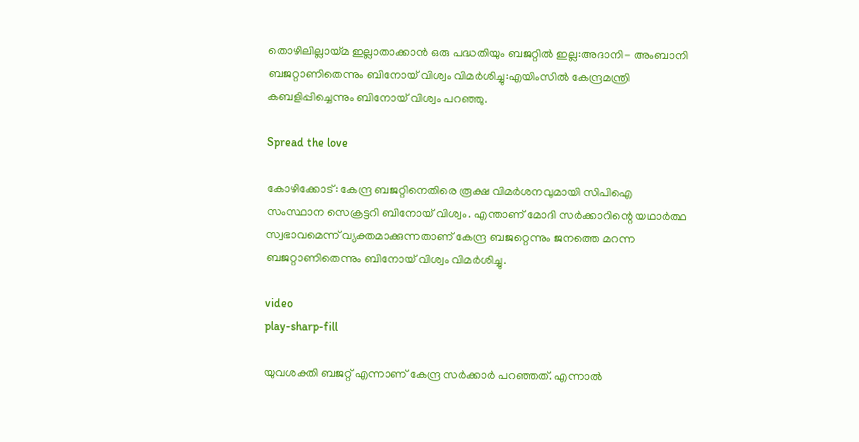തൊഴിലില്ലായ്മ ഇല്ലാതാക്കാൻ ഒരു പദ്ധതിയും ബജറ്റില്‍ ഇല്ല:അദാനി- അംബാനി ബജറ്റാണിതെന്നും ബിനോയ് വിശ്വം വിമർശിച്ചു:എയിംസില്‍ കേന്ദ്രമന്ത്രി കബളിപ്പിച്ചെന്നും ബിനോയ് വിശ്വം പറഞ്ഞു.

Spread the love

കോഴിക്കോട്: കേന്ദ്ര ബജറ്റിനെതിരെ രൂക്ഷ വിമർശനവുമായി സിപിഐ സംസ്ഥാന സെക്രട്ടറി ബിനോയ് വിശ്വം. എന്താണ് മോദി സർക്കാറിന്റെ യഥാർത്ഥ സ്വഭാവമെന്ന് വ്യക്തമാക്കുന്നതാണ് കേന്ദ്ര ബജറ്റെന്നും ജനത്തെ മറന്ന ബജറ്റാണിതെന്നും ബിനോയ് വിശ്വം വിമര്‍ശിച്ചു.

video
play-sharp-fill

യുവശക്തി ബജറ്റ് എന്നാണ് കേന്ദ്ര സർക്കാർ പറഞ്ഞത്. എന്നാല്‍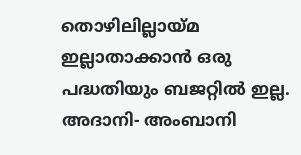തൊഴിലില്ലായ്മ ഇല്ലാതാക്കാൻ ഒരു പദ്ധതിയും ബജറ്റില്‍ ഇല്ല. അദാനി- അംബാനി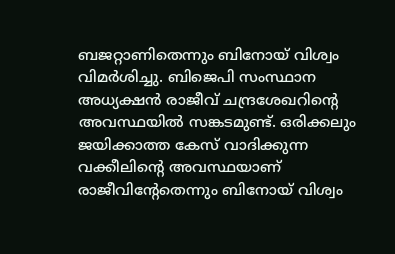ബജറ്റാണിതെന്നും ബിനോയ് വിശ്വം വിമർശിച്ചു. ബിജെപി സംസ്ഥാന അധ്യക്ഷൻ രാജീവ്‌ ചന്ദ്രശേഖറിന്റെ അവസ്ഥയില്‍ സങ്കടമുണ്ട്. ഒരിക്കലും ജയിക്കാത്ത കേസ് വാദിക്കുന്ന വക്കീലിന്റെ അവസ്ഥയാണ് രാജീവിന്റേതെന്നും ബിനോയ് വിശ്വം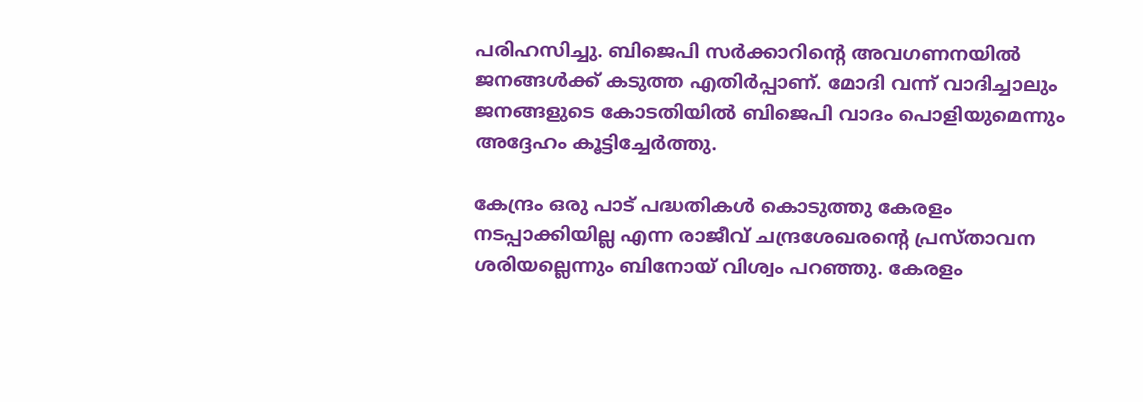പരിഹസിച്ചു. ബിജെപി സർക്കാറിന്റെ അവഗണനയില്‍ ജനങ്ങള്‍ക്ക് കടുത്ത എതിർപ്പാണ്. മോദി വന്ന് വാദിച്ചാലും ജനങ്ങളുടെ കോടതിയില്‍ ബിജെപി വാദം പൊളിയുമെന്നും അദ്ദേഹം കൂട്ടിച്ചേര്‍ത്തു.

കേന്ദ്രം ഒരു പാട് പദ്ധതികള്‍ കൊടുത്തു കേരളം നടപ്പാക്കിയില്ല എന്ന രാജീവ് ചന്ദ്രശേഖരൻ്റെ പ്രസ്താവന ശരിയല്ലെന്നും ബിനോയ് വിശ്വം പറഞ്ഞു. കേരളം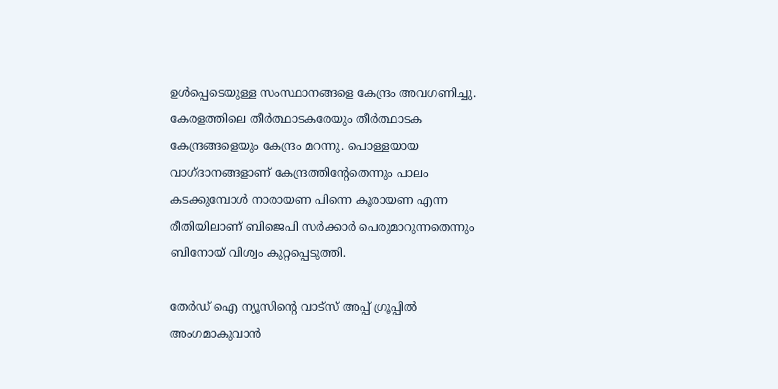ഉള്‍പ്പെടെയുള്ള സംസ്ഥാനങ്ങളെ കേന്ദ്രം അവഗണിച്ചു. കേരളത്തിലെ തീർത്ഥാടകരേയും തീർത്ഥാടക കേന്ദ്രങ്ങളെയും കേന്ദ്രം മറന്നു. പൊള്ളയായ വാഗ്ദാനങ്ങളാണ് കേന്ദ്രത്തിന്‍റേതെന്നും പാലം കടക്കുമ്പോള്‍ നാരായണ പിന്നെ കൂരായണ എന്ന രീതിയിലാണ് ബിജെപി സർക്കാർ പെരുമാറുന്നതെന്നും ബിനോയ് വിശ്വം കുറ്റപ്പെടുത്തി.

തേർഡ് ഐ ന്യൂസിന്റെ വാട്സ് അപ്പ് ഗ്രൂപ്പിൽ അംഗമാകുവാൻ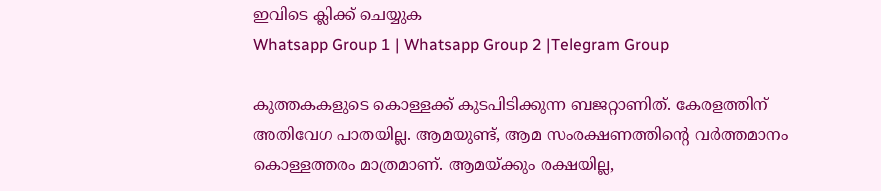ഇവിടെ ക്ലിക്ക് ചെയ്യുക
Whatsapp Group 1 | Whatsapp Group 2 |Telegram Group

കുത്തകകളുടെ കൊള്ളക്ക് കുടപിടിക്കുന്ന ബജറ്റാണിത്. കേരളത്തിന് അതിവേഗ പാതയില്ല. ആമയുണ്ട്, ആമ സംരക്ഷണത്തിന്റെ വർത്തമാനം കൊള്ളത്തരം മാത്രമാണ്. ആമയ്ക്കും രക്ഷയില്ല,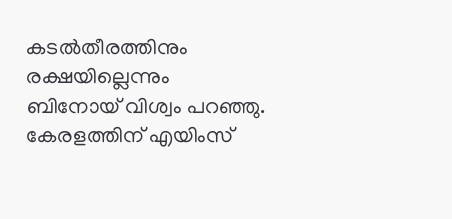കടല്‍തീരത്തിനും രക്ഷയില്ലെന്നും ബിനോയ് വിശ്വം പറഞ്ഞു. കേരളത്തിന് എയിംസ്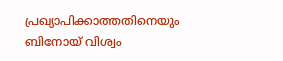പ്രഖ്യാപിക്കാത്തതിനെയും ബിനോയ് വിശ്വം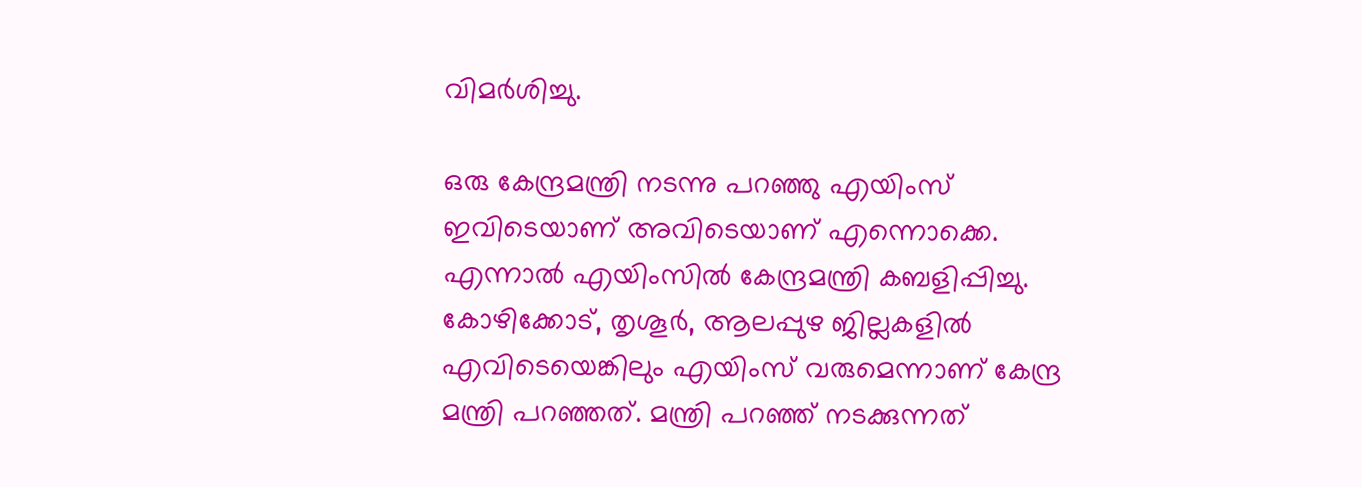വിമർശിച്ചു.

ഒരു കേന്ദ്രമന്ത്രി നടന്നു പറഞ്ഞു എയിംസ് ഇവിടെയാണ് അവിടെയാണ് എന്നൊക്കെ. എന്നാല്‍ എയിംസില്‍ കേന്ദ്രമന്ത്രി കബളിപ്പിച്ചു. കോഴിക്കോട്, തൃശൂർ, ആലപ്പുഴ ജില്ലകളില്‍ എവിടെയെങ്കിലും എയിംസ് വരുമെന്നാണ് കേന്ദ്ര മന്ത്രി പറഞ്ഞത്. മന്ത്രി പറഞ്ഞ് നടക്കുന്നത്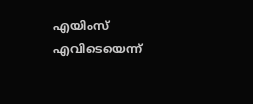എയിംസ് എവിടെയെന്ന്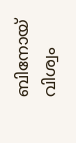ബിനോയ് വിശ്വം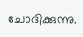ചോദിക്കുന്നു.